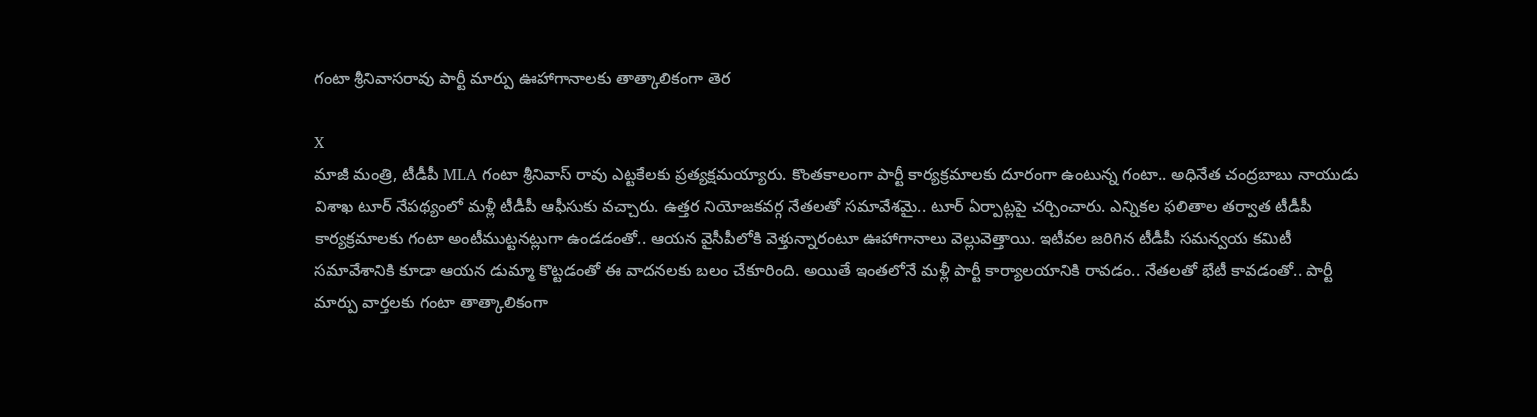గంటా శ్రీనివాసరావు పార్టీ మార్పు ఊహాగానాలకు తాత్కాలికంగా తెర

X
మాజీ మంత్రి, టీడీపీ MLA గంటా శ్రీనివాస్ రావు ఎట్టకేలకు ప్రత్యక్షమయ్యారు. కొంతకాలంగా పార్టీ కార్యక్రమాలకు దూరంగా ఉంటున్న గంటా.. అధినేత చంద్రబాబు నాయుడు విశాఖ టూర్ నేపథ్యంలో మళ్లీ టీడీపీ ఆఫీసుకు వచ్చారు. ఉత్తర నియోజకవర్గ నేతలతో సమావేశమై.. టూర్ ఏర్పాట్లపై చర్చించారు. ఎన్నికల ఫలితాల తర్వాత టీడీపీ కార్యక్రమాలకు గంటా అంటీముట్టనట్లుగా ఉండడంతో.. ఆయన వైసీపీలోకి వెళ్తున్నారంటూ ఊహాగానాలు వెల్లువెత్తాయి. ఇటీవల జరిగిన టీడీపీ సమన్వయ కమిటీ సమావేశానికి కూడా ఆయన డుమ్మా కొట్టడంతో ఈ వాదనలకు బలం చేకూరింది. అయితే ఇంతలోనే మళ్లీ పార్టీ కార్యాలయానికి రావడం.. నేతలతో భేటీ కావడంతో.. పార్టీ మార్పు వార్తలకు గంటా తాత్కాలికంగా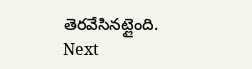తెరవేసినట్లైంది.
Next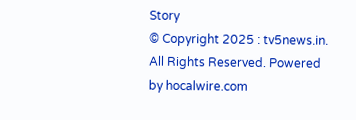Story
© Copyright 2025 : tv5news.in. All Rights Reserved. Powered by hocalwire.com